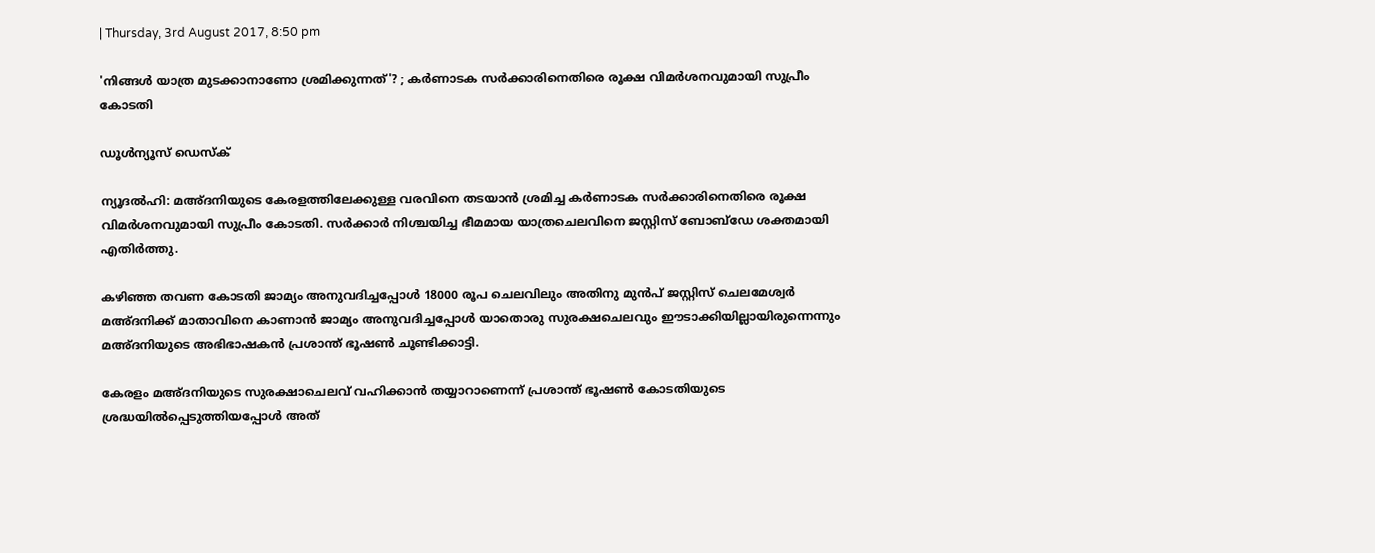| Thursday, 3rd August 2017, 8:50 pm

'നിങ്ങള്‍ യാത്ര മുടക്കാനാണോ ശ്രമിക്കുന്നത്'? ; കര്‍ണാടക സര്‍ക്കാരിനെതിരെ രൂക്ഷ വിമര്‍ശനവുമായി സുപ്രീം കോടതി

ഡൂള്‍ന്യൂസ് ഡെസ്‌ക്

ന്യൂദല്‍ഹി: മഅ്ദനിയുടെ കേരളത്തിലേക്കുള്ള വരവിനെ തടയാന്‍ ശ്രമിച്ച കര്‍ണാടക സര്‍ക്കാരിനെതിരെ രൂക്ഷ വിമര്‍ശനവുമായി സുപ്രീം കോടതി. സര്‍ക്കാര്‍ നിശ്ചയിച്ച ഭീമമായ യാത്രചെലവിനെ ജസ്റ്റിസ് ബോബ്‌ഡേ ശക്തമായി എതിര്‍ത്തു.

കഴിഞ്ഞ തവണ കോടതി ജാമ്യം അനുവദിച്ചപ്പോള്‍ 18000 രൂപ ചെലവിലും അതിനു മുന്‍പ് ജസ്റ്റിസ് ചെലമേശ്വര്‍ മഅ്ദനിക്ക് മാതാവിനെ കാണാന്‍ ജാമ്യം അനുവദിച്ചപ്പോള്‍ യാതൊരു സുരക്ഷചെലവും ഈടാക്കിയില്ലായിരുന്നെന്നും മഅ്ദനിയുടെ അഭിഭാഷകന്‍ പ്രശാന്ത് ഭൂഷണ്‍ ചൂണ്ടിക്കാട്ടി.

കേരളം മഅ്ദനിയുടെ സുരക്ഷാചെലവ് വഹിക്കാന്‍ തയ്യാറാണെന്ന് പ്രശാന്ത് ഭൂഷണ്‍ കോടതിയുടെ ശ്രദ്ധയില്‍പ്പെടുത്തിയപ്പോള്‍ അത്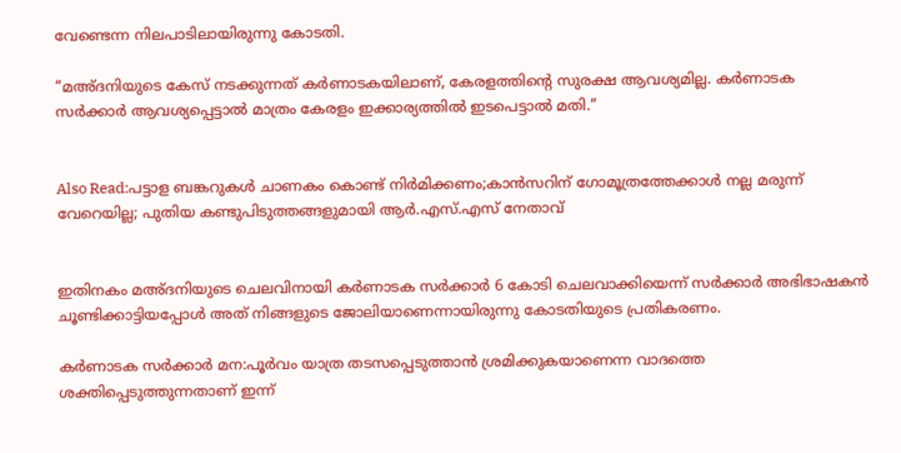വേണ്ടെന്ന നിലപാടിലായിരുന്നു കോടതി.

“മഅ്ദനിയുടെ കേസ് നടക്കുന്നത് കര്‍ണാടകയിലാണ്, കേരളത്തിന്റെ സുരക്ഷ ആവശ്യമില്ല. കര്‍ണാടക സര്‍ക്കാര്‍ ആവശ്യപ്പെട്ടാല്‍ മാത്രം കേരളം ഇക്കാര്യത്തില്‍ ഇടപെട്ടാല്‍ മതി.”


Also Read:പട്ടാള ബങ്കറുകള്‍ ചാണകം കൊണ്ട് നിര്‍മിക്കണം;കാന്‍സറിന് ഗോമൂത്രത്തേക്കാള്‍ നല്ല മരുന്ന് വേറെയില്ല; പുതിയ കണ്ടുപിടുത്തങ്ങളുമായി ആര്‍.എസ്.എസ് നേതാവ്


ഇതിനകം മഅ്ദനിയുടെ ചെലവിനായി കര്‍ണാടക സര്‍ക്കാര്‍ 6 കോടി ചെലവാക്കിയെന്ന് സര്‍ക്കാര്‍ അഭിഭാഷകന്‍ ചൂണ്ടിക്കാട്ടിയപ്പോള്‍ അത് നിങ്ങളുടെ ജോലിയാണെന്നായിരുന്നു കോടതിയുടെ പ്രതികരണം.

കര്‍ണാടക സര്‍ക്കാര്‍ മന:പൂര്‍വം യാത്ര തടസപ്പെടുത്താന്‍ ശ്രമിക്കുകയാണെന്ന വാദത്തെ ശക്തിപ്പെടുത്തുന്നതാണ് ഇന്ന്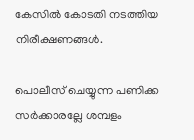കേസില്‍ കോടതി നടത്തിയ നിരീക്ഷണങ്ങള്‍.

പൊലീസ് ചെയ്യുന്ന പണിക്ക സര്‍ക്കാരല്ലേ ശമ്പളം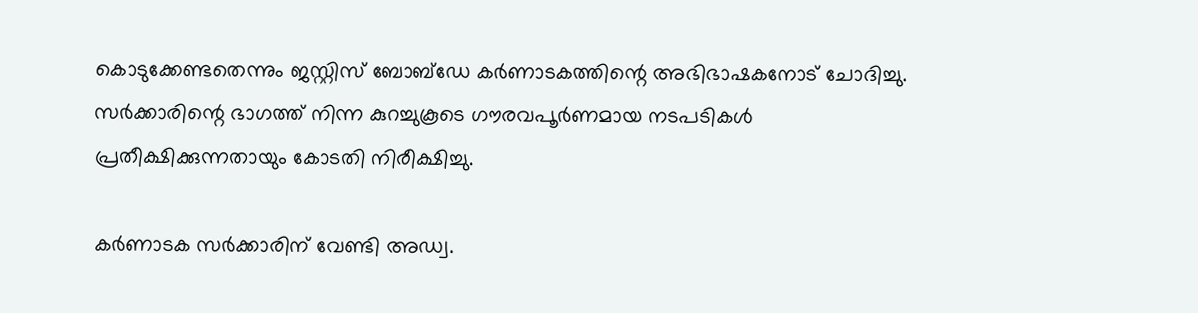കൊടുക്കേണ്ടതെന്നും ജസ്റ്റിസ് ബോബ്‌ഡേ കര്‍ണാടകത്തിന്റെ അഭിഭാഷകനോട് ചോദിച്ചു. സര്‍ക്കാരിന്റെ ഭാഗത്ത് നിന്ന കുറച്ചുകൂടെ ഗൗരവപൂര്‍ണമായ നടപടികള്‍ പ്രതീക്ഷിക്കുന്നതായും കോടതി നിരീക്ഷിച്ചു.

കര്‍ണാടക സര്‍ക്കാരിന് വേണ്ടി അഡ്വ.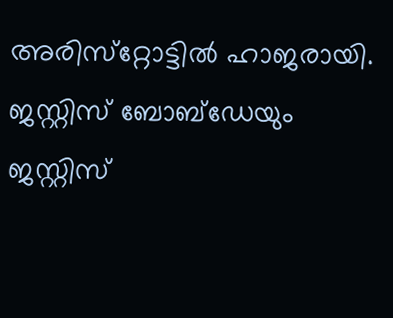അരിസ്‌റ്റോട്ടില്‍ ഹാജരായി. ജസ്റ്റിസ് ബോബ്‌ഡേയും ജസ്റ്റിസ്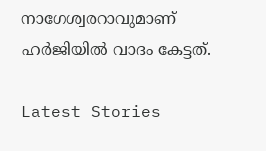നാഗേശ്വരറാവുമാണ് ഹര്‍ജിയില്‍ വാദം കേട്ടത്.

Latest Stories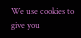We use cookies to give you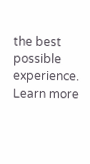the best possible experience. Learn more